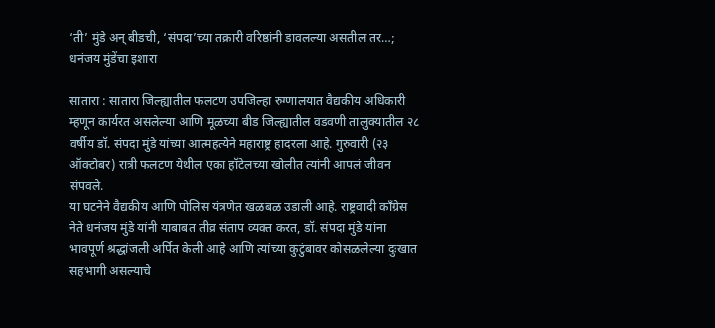‘ती’ मुंडे अन् बीडची, ‘संपदा’च्या तक्रारी वरिष्ठांनी डावलल्या असतील तर…; धनंजय मुंडेंचा इशारा

सातारा : सातारा जिल्ह्यातील फलटण उपजिल्हा रुग्णालयात वैद्यकीय अधिकारी म्हणून कार्यरत असलेल्या आणि मूळच्या बीड जिल्ह्यातील वडवणी तालुक्यातील २८ वर्षीय डॉ. संपदा मुंडे यांच्या आत्महत्येने महाराष्ट्र हादरला आहे. गुरुवारी (२३ ऑक्टोबर) रात्री फलटण येथील एका हॉटेलच्या खोलीत त्यांनी आपलं जीवन संपवले.
या घटनेने वैद्यकीय आणि पोलिस यंत्रणेत खळबळ उडाली आहे. राष्ट्रवादी काँग्रेस नेते धनंजय मुंडे यांनी याबाबत तीव्र संताप व्यक्त करत, डॉ. संपदा मुंडे यांना भावपूर्ण श्रद्धांजली अर्पित केली आहे आणि त्यांच्या कुटुंबावर कोसळलेल्या दुःखात सहभागी असल्याचे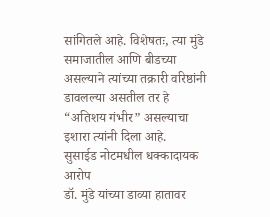सांगितले आहे. विशेषतः, त्या मुंडे समाजातील आणि बीडच्या असल्याने त्यांच्या तक्रारी वरिष्ठांनी डावलल्या असतील तर हे “अतिशय गंभीर” असल्याचा इशारा त्यांनी दिला आहे.
सुसाईड नोटमधील धक्कादायक आरोप
डॉ. मुंडे यांच्या डाव्या हातावर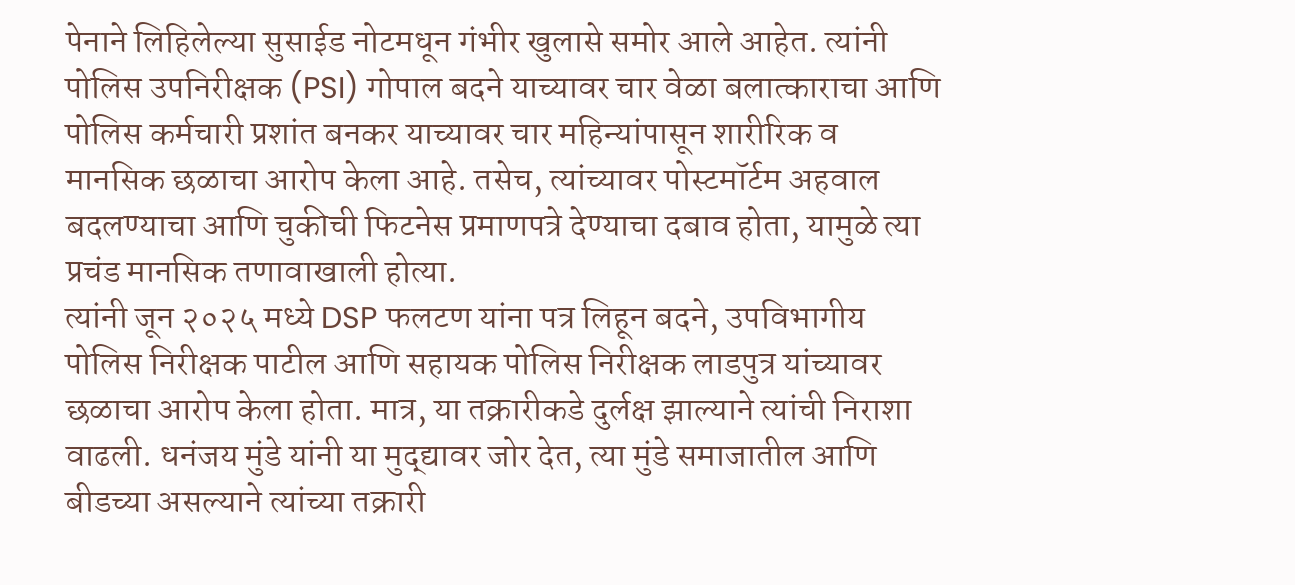पेनाने लिहिलेल्या सुसाईड नोटमधून गंभीर खुलासे समोर आले आहेत. त्यांनी पोलिस उपनिरीक्षक (PSI) गोपाल बदने याच्यावर चार वेळा बलात्काराचा आणि पोलिस कर्मचारी प्रशांत बनकर याच्यावर चार महिन्यांपासून शारीरिक व मानसिक छळाचा आरोप केला आहे. तसेच, त्यांच्यावर पोस्टमॉर्टम अहवाल बदलण्याचा आणि चुकीची फिटनेस प्रमाणपत्रे देण्याचा दबाव होता, यामुळे त्या प्रचंड मानसिक तणावाखाली होत्या.
त्यांनी जून २०२५ मध्ये DSP फलटण यांना पत्र लिहून बदने, उपविभागीय पोलिस निरीक्षक पाटील आणि सहायक पोलिस निरीक्षक लाडपुत्र यांच्यावर छळाचा आरोप केला होता. मात्र, या तक्रारीकडे दुर्लक्ष झाल्याने त्यांची निराशा वाढली. धनंजय मुंडे यांनी या मुद्द्यावर जोर देत, त्या मुंडे समाजातील आणि बीडच्या असल्याने त्यांच्या तक्रारी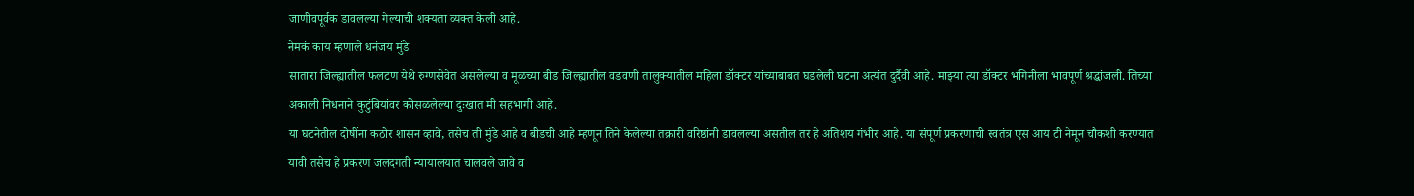जाणीवपूर्वक डावलल्या गेल्याची शक्यता व्यक्त केली आहे.
नेमकं काय म्हणाले धनंजय मुंडे
सातारा जिल्ह्यातील फलटण येथे रुग्णसेवेत असलेल्या व मूळच्या बीड जिल्ह्यातील वडवणी तालुक्यातील महिला डॉक्टर यांच्याबाबत घडलेली घटना अत्यंत दुर्दैवी आहे. माझ्या त्या डॉक्टर भगिनीला भावपूर्ण श्रद्धांजली. तिच्या अकाली निधनाने कुटुंबियांवर कोसळलेल्या दुःखात मी सहभागी आहे.
या घटनेतील दोषींना कठोर शासन व्हावे, तसेच ती मुंडे आहे व बीडची आहे म्हणून तिने केलेल्या तक्रारी वरिष्ठांनी डावलल्या असतील तर हे अतिशय गंभीर आहे. या संपूर्ण प्रकरणाची स्वतंत्र एस आय टी नेमून चौकशी करण्यात यावी तसेच हे प्रकरण जलदगती न्यायालयात चालवले जावे व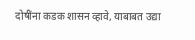दोषींना कडक शासन व्हावे, याबाबत उद्या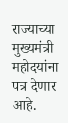राज्याच्या मुख्यमंत्री महोदयांना पत्र देणार आहे.